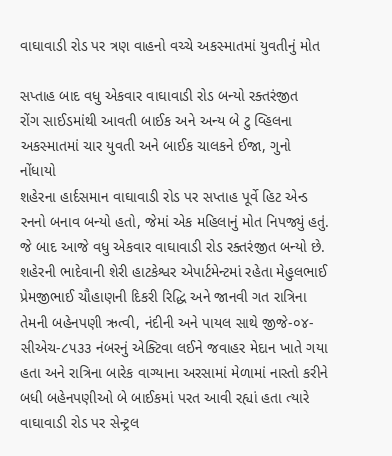વાઘાવાડી રોડ પર ત્રણ વાહનો વચ્ચે અકસ્માતમાં યુવતીનું મોત

સપ્તાહ બાદ વધુ એકવાર વાઘાવાડી રોડ બન્યો રક્તરંજીત
રોંગ સાઈડમાંથી આવતી બાઈક અને અન્ય બે ટુ વ્હિલના અકસ્માતમાં ચાર યુવતી અને બાઈક ચાલકને ઈજા, ગુનો નોંધાયો
શહેરના હાર્દસમાન વાઘાવાડી રોડ પર સપ્તાહ પૂર્વે હિટ એન્ડ રનનો બનાવ બન્યો હતો, જેમાં એક મહિલાનું મોત નિપજ્યું હતું. જે બાદ આજે વધુ એકવાર વાઘાવાડી રોડ રક્તરંજીત બન્યો છે. શહેરની ભાદેવાની શેરી હાટકેશ્વર એપાર્ટમેન્ટમાં રહેતા મેહુલભાઈ પ્રેમજીભાઈ ચૌહાણની દિકરી રિદ્ધિ અને જાનવી ગત રાત્રિના તેમની બહેનપણી ઋત્વી, નંદીની અને પાયલ સાથે જીજે-૦૪-સીએચ-૮૫૩૩ નંબરનું એક્ટિવા લઈને જવાહર મેદાન ખાતે ગયા હતા અને રાત્રિના બારેક વાગ્યાના અરસામાં મેળામાં નાસ્તો કરીને બધી બહેનપણીઓ બે બાઈકમાં પરત આવી રહ્યાં હતા ત્યારે વાઘાવાડી રોડ પર સેન્ટ્રલ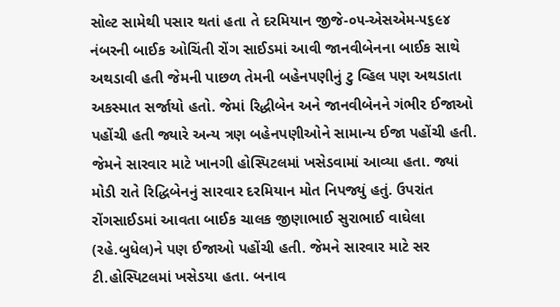સોલ્ટ સામેથી પસાર થતાં હતા તે દરમિયાન જીજે-૦૫-એસએમ-૫૬૯૪ નંબરની બાઈક ઓચિંતી રોંગ સાઈડમાં આવી જાનવીબેનના બાઈક સાથે અથડાવી હતી જેમની પાછળ તેમની બહેનપણીનું ટુ વ્હિલ પણ અથડાતા અકસ્માત સર્જાયો હતો. જેમાં રિદ્ધીબેન અને જાનવીબેનને ગંભીર ઈજાઓ પહોંચી હતી જ્યારે અન્ય ત્રણ બહેનપણીઓને સામાન્ય ઈજા પહોંચી હતી. જેમને સારવાર માટે ખાનગી હોસ્પિટલમાં ખસેડવામાં આવ્યા હતા. જ્યાં મોડી રાતે રિદ્ધિબેનનું સારવાર દરમિયાન મોત નિપજ્યું હતું. ઉપરાંત રોંગસાઈડમાં આવતા બાઈક ચાલક જીણાભાઈ સુરાભાઈ વાઘેલા (રહે.બુધેલ)ને પણ ઈજાઓ પહોંચી હતી. જેમને સારવાર માટે સર ટી.હોસ્પિટલમાં ખસેડયા હતા. બનાવ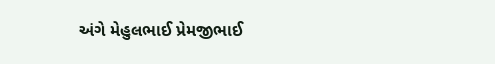અંગે મેહુલભાઈ પ્રેમજીભાઈ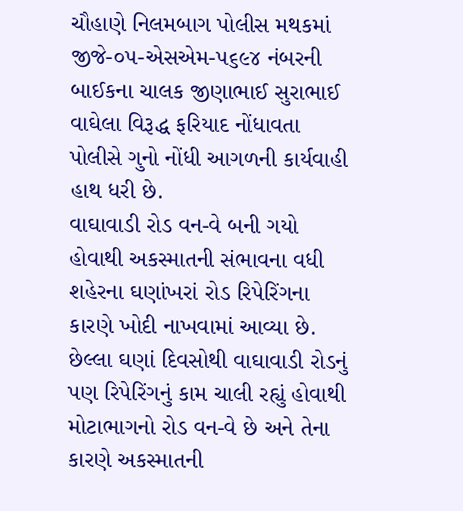ચૌહાણે નિલમબાગ પોલીસ મથકમાં જીજે-૦૫-એસએમ-૫૬૯૪ નંબરની બાઈકના ચાલક જીણાભાઈ સુરાભાઈ વાઘેલા વિરૂદ્ધ ફરિયાદ નોંધાવતા પોલીસે ગુનો નોંધી આગળની કાર્યવાહી હાથ ધરી છે.
વાઘાવાડી રોડ વન-વે બની ગયો હોવાથી અકસ્માતની સંભાવના વધી
શહેરના ઘણાંખરાં રોડ રિપેરિંગના કારણે ખોદી નાખવામાં આવ્યા છે. છેલ્લા ઘણાં દિવસોથી વાઘાવાડી રોડનું પણ રિપેરિંગનું કામ ચાલી રહ્યું હોવાથી મોટાભાગનો રોડ વન-વે છે અને તેના કારણે અકસ્માતની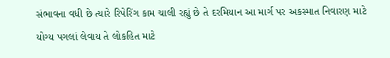સંભાવના વધી છે ત્યારે રિપેરિંગ કામ ચાલી રહ્યું છે તે દરમિયાન આ માર્ગ પર અકસ્માત નિવારણ માટે યોગ્ય પગલાં લેવાય તે લોકહિત માટે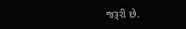જરૂરી છે.